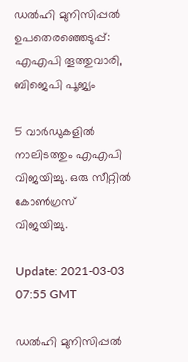ഡൽഹി മുനിസിപ്പൽ ഉപതെരഞ്ഞെടുപ്പ്: എഎപി തൂത്തുവാരി, ബിജെപി പൂജ്യം

5 വാർഡുകളിൽ നാലിടത്തും എഎപി വിജയിച്ചു. ഒരു സീറ്റിൽ കോൺഗ്രസ് വിജയിച്ചു.

Update: 2021-03-03 07:55 GMT

ഡൽഹി മുനിസിപ്പൽ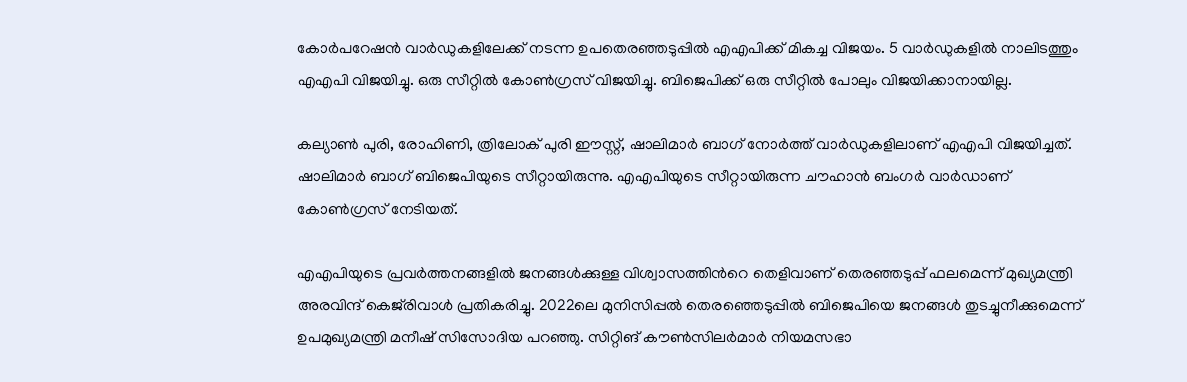കോർപറേഷൻ വാർഡുകളിലേക്ക് നടന്ന ഉപതെരഞ്ഞടുപ്പിൽ എഎപിക്ക് മികച്ച വിജയം. 5 വാർഡുകളിൽ നാലിടത്തും എഎപി വിജയിച്ചു. ഒരു സീറ്റിൽ കോൺഗ്രസ് വിജയിച്ചു. ബിജെപിക്ക് ഒരു സീറ്റിൽ പോലും വിജയിക്കാനായില്ല.

കല്യാൺ പുരി, രോഹിണി, ത്രിലോക് പുരി ഈസ്റ്റ്, ഷാലിമാർ ബാഗ് നോർത്ത് വാർഡുകളിലാണ് എഎപി വിജയിച്ചത്. ഷാലിമാർ ബാഗ് ബിജെപിയുടെ സീറ്റായിരുന്നു. എഎപിയുടെ സീറ്റായിരുന്ന ചൗഹാൻ ബംഗർ വാർഡാണ് കോൺഗ്രസ് നേടിയത്.

എഎപിയുടെ പ്രവർത്തനങ്ങളിൽ ജനങ്ങൾക്കുള്ള വിശ്വാസത്തിന്‍റെ തെളിവാണ് തെരഞ്ഞടുപ്പ് ഫലമെന്ന് മുഖ്യമന്ത്രി അരവിന്ദ് കെജ്‍രിവാൾ പ്രതികരിച്ചു. 2022ലെ മുനിസിപ്പൽ തെരഞ്ഞെടുപ്പിൽ ബിജെപിയെ ജനങ്ങൾ തുടച്ചുനീക്കുമെന്ന് ഉപമുഖ്യമന്ത്രി മനീഷ് സിസോദിയ പറഞ്ഞു. സിറ്റിങ് കൗൺസിലർമാർ നിയമസഭാ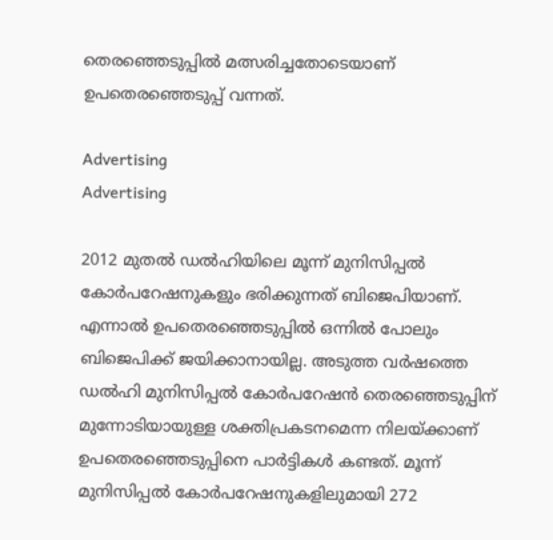തെരഞ്ഞെടുപ്പിൽ മത്സരിച്ചതോടെയാണ് ഉപതെരഞ്ഞെടുപ്പ് വന്നത്.

Advertising
Advertising

2012 മുതല്‍ ഡല്‍ഹിയിലെ മൂന്ന് മുനിസിപ്പല്‍ കോര്‍പറേഷനുകളും ഭരിക്കുന്നത് ബിജെപിയാണ്. എന്നാല്‍ ഉപതെരഞ്ഞെടുപ്പില്‍ ഒന്നില്‍ പോലും ബിജെപിക്ക് ജയിക്കാനായില്ല. അടുത്ത വര്‍ഷത്തെ ഡല്‍ഹി മുനിസിപ്പല്‍ കോര്‍പറേഷന്‍ തെരഞ്ഞെടുപ്പിന് മുന്നോടിയായുള്ള ശക്തിപ്രകടനമെന്ന നിലയ്ക്കാണ് ഉപതെരഞ്ഞെടുപ്പിനെ പാര്‍ട്ടികള്‍ കണ്ടത്. മൂന്ന് മുനിസിപ്പല്‍ കോര്‍പറേഷനുകളിലുമായി 272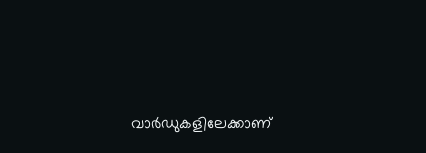വാര്‍ഡുകളിലേക്കാണ്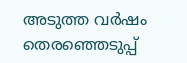അടുത്ത വര്‍ഷം തെരഞ്ഞെടുപ്പ്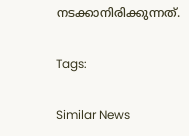നടക്കാനിരിക്കുന്നത്.

Tags:

Similar News